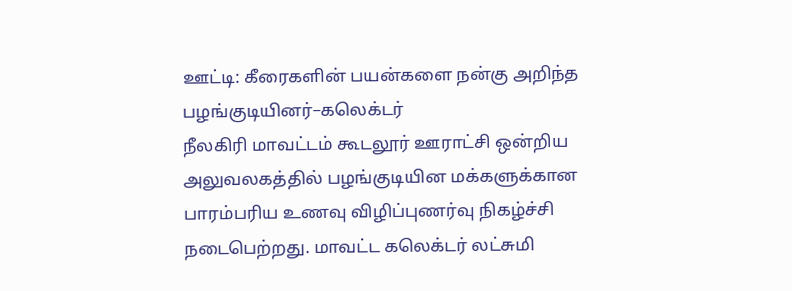ஊட்டி: கீரைகளின் பயன்களை நன்கு அறிந்த பழங்குடியினர்–கலெக்டர்
நீலகிரி மாவட்டம் கூடலூர் ஊராட்சி ஒன்றிய அலுவலகத்தில் பழங்குடியின மக்களுக்கான பாரம்பரிய உணவு விழிப்புணர்வு நிகழ்ச்சி நடைபெற்றது. மாவட்ட கலெக்டர் லட்சுமி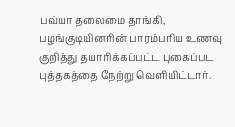பவ்யா தலைமை தாங்கி, பழங்குடியினரின் பாரம்பரிய உணவு குறித்து தயாரிக்கப்பட்ட புகைப்பட புத்தகத்தை நேற்று வெளியிட்டார்.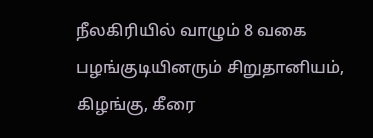நீலகிரியில் வாழும் 8 வகை பழங்குடியினரும் சிறுதானியம், கிழங்கு, கீரை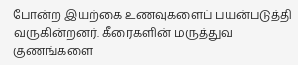போன்ற இயற்கை உணவுகளைப் பயன்படுத்தி வருகின்றனர். கீரைகளின் மருத்துவ குணங்களை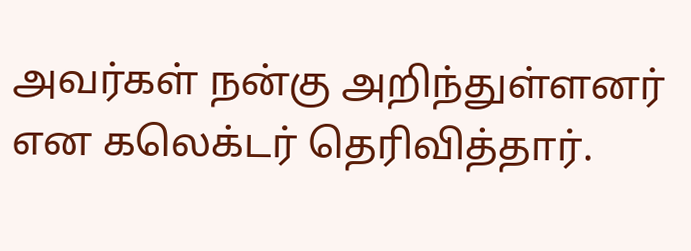அவர்கள் நன்கு அறிந்துள்ளனர் என கலெக்டர் தெரிவித்தார்.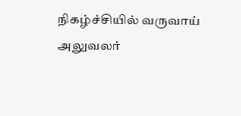நிகழ்ச்சியில் வருவாய் அலுவலர்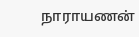நாராயணன்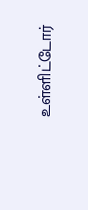உள்ளிட்டோர்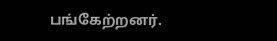பங்கேற்றனர்.